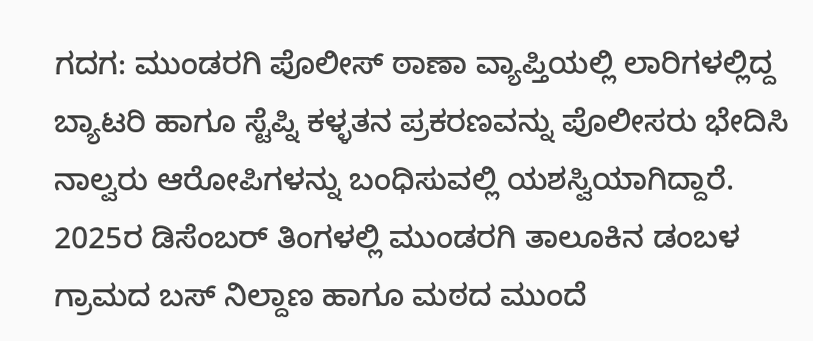ಗದಗ: ಮುಂಡರಗಿ ಪೊಲೀಸ್ ಠಾಣಾ ವ್ಯಾಪ್ತಿಯಲ್ಲಿ ಲಾರಿಗಳಲ್ಲಿದ್ದ ಬ್ಯಾಟರಿ ಹಾಗೂ ಸ್ಟೆಪ್ನಿ ಕಳ್ಳತನ ಪ್ರಕರಣವನ್ನು ಪೊಲೀಸರು ಭೇದಿಸಿ ನಾಲ್ವರು ಆರೋಪಿಗಳನ್ನು ಬಂಧಿಸುವಲ್ಲಿ ಯಶಸ್ವಿಯಾಗಿದ್ದಾರೆ.
2025ರ ಡಿಸೆಂಬರ್ ತಿಂಗಳಲ್ಲಿ ಮುಂಡರಗಿ ತಾಲೂಕಿನ ಡಂಬಳ ಗ್ರಾಮದ ಬಸ್ ನಿಲ್ದಾಣ ಹಾಗೂ ಮಠದ ಮುಂದೆ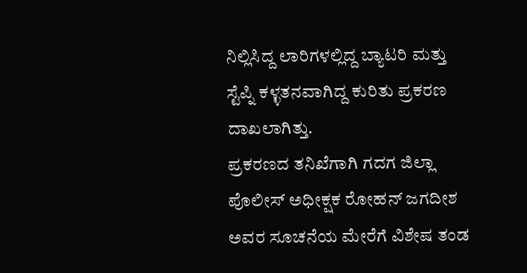ನಿಲ್ಲಿಸಿದ್ದ ಲಾರಿಗಳಲ್ಲಿದ್ದ ಬ್ಯಾಟರಿ ಮತ್ತು ಸ್ಟೆಪ್ನಿ ಕಳ್ಳತನವಾಗಿದ್ದ ಕುರಿತು ಪ್ರಕರಣ ದಾಖಲಾಗಿತ್ತು.
ಪ್ರಕರಣದ ತನಿಖೆಗಾಗಿ ಗದಗ ಜಿಲ್ಲಾ ಪೊಲೀಸ್ ಅಧೀಕ್ಷಕ ರೋಹನ್ ಜಗದೀಶ ಅವರ ಸೂಚನೆಯ ಮೇರೆಗೆ ವಿಶೇಷ ತಂಡ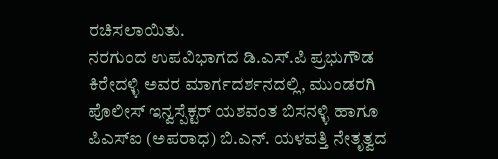ರಚಿಸಲಾಯಿತು.
ನರಗುಂದ ಉಪವಿಭಾಗದ ಡಿ.ಎಸ್.ಪಿ ಪ್ರಭುಗೌಡ ಕಿರೇದಳ್ಳಿ ಅವರ ಮಾರ್ಗದರ್ಶನದಲ್ಲಿ, ಮುಂಡರಗಿ ಪೊಲೀಸ್ ಇನ್ವಸ್ಪೆಕ್ಟರ್ ಯಶವಂತ ಬಿಸನಳ್ಳಿ ಹಾಗೂ ಪಿಎಸ್ಐ (ಅಪರಾಧ) ಬಿ.ಎನ್. ಯಳವತ್ತಿ ನೇತೃತ್ವದ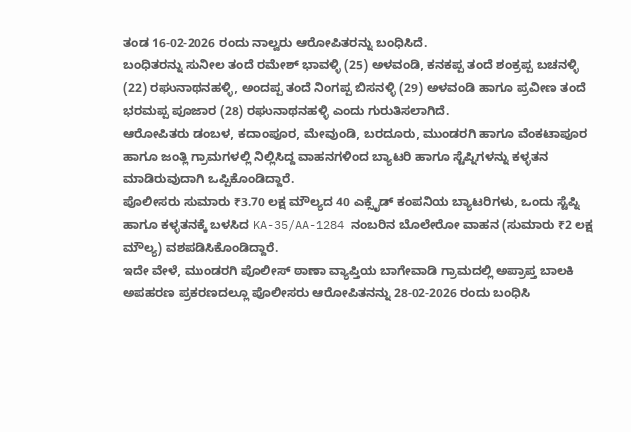ತಂಡ 16-02-2026 ರಂದು ನಾಲ್ವರು ಆರೋಪಿತರನ್ನು ಬಂಧಿಸಿದೆ.
ಬಂಧಿತರನ್ನು ಸುನೀಲ ತಂದೆ ರಮೇಶ್ ಭಾವಳ್ಳಿ (25) ಅಳವಂಡಿ, ಕನಕಪ್ಪ ತಂದೆ ಶಂಕ್ರಪ್ಪ ಬಚನಳ್ಳಿ (22) ರಘುನಾಥನಹಳ್ಳಿ, ಅಂದಪ್ಪ ತಂದೆ ನಿಂಗಪ್ಪ ಬಿಸನಳ್ಳಿ (29) ಅಳವಂಡಿ ಹಾಗೂ ಪ್ರವೀಣ ತಂದೆ ಭರಮಪ್ಪ ಪೂಜಾರ (28) ರಘುನಾಥನಹಳ್ಳಿ ಎಂದು ಗುರುತಿಸಲಾಗಿದೆ.
ಆರೋಪಿತರು ಡಂಬಳ, ಕದಾಂಪೂರ, ಮೇವುಂಡಿ, ಬರದೂರು, ಮುಂಡರಗಿ ಹಾಗೂ ವೆಂಕಟಾಪೂರ ಹಾಗೂ ಜಂತ್ಲಿ ಗ್ರಾಮಗಳಲ್ಲಿ ನಿಲ್ಲಿಸಿದ್ದ ವಾಹನಗಳಿಂದ ಬ್ಯಾಟರಿ ಹಾಗೂ ಸ್ಟೆಪ್ನಿಗಳನ್ನು ಕಳ್ಳತನ ಮಾಡಿರುವುದಾಗಿ ಒಪ್ಪಿಕೊಂಡಿದ್ದಾರೆ.
ಪೊಲೀಸರು ಸುಮಾರು ₹3.70 ಲಕ್ಷ ಮೌಲ್ಯದ 40 ಎಕ್ಸೈಡ್ ಕಂಪನಿಯ ಬ್ಯಾಟರಿಗಳು, ಒಂದು ಸ್ಟೆಪ್ನಿ ಹಾಗೂ ಕಳ್ಳತನಕ್ಕೆ ಬಳಸಿದ KA-35/AA-1284 ನಂಬರಿನ ಬೊಲೇರೋ ವಾಹನ (ಸುಮಾರು ₹2 ಲಕ್ಷ ಮೌಲ್ಯ) ವಶಪಡಿಸಿಕೊಂಡಿದ್ದಾರೆ.
ಇದೇ ವೇಳೆ, ಮುಂಡರಗಿ ಪೊಲೀಸ್ ಠಾಣಾ ವ್ಯಾಪ್ತಿಯ ಬಾಗೇವಾಡಿ ಗ್ರಾಮದಲ್ಲಿ ಅಪ್ರಾಪ್ತ ಬಾಲಕಿ ಅಪಹರಣ ಪ್ರಕರಣದಲ್ಲೂ ಪೊಲೀಸರು ಆರೋಪಿತನನ್ನು 28-02-2026 ರಂದು ಬಂಧಿಸಿ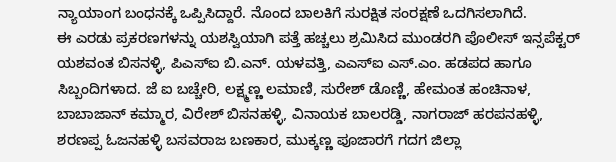ನ್ಯಾಯಾಂಗ ಬಂಧನಕ್ಕೆ ಒಪ್ಪಿಸಿದ್ದಾರೆ. ನೊಂದ ಬಾಲಕಿಗೆ ಸುರಕ್ಷಿತ ಸಂರಕ್ಷಣೆ ಒದಗಿಸಲಾಗಿದೆ.
ಈ ಎರಡು ಪ್ರಕರಣಗಳನ್ನು ಯಶಸ್ವಿಯಾಗಿ ಪತ್ತೆ ಹಚ್ಚಲು ಶ್ರಮಿಸಿದ ಮುಂಡರಗಿ ಪೊಲೀಸ್ ಇನ್ಸಪೆಕ್ಟರ್ ಯಶವಂತ ಬಿಸನಳ್ಳಿ, ಪಿಎಸ್ಐ ಬಿ.ಎನ್. ಯಳವತ್ತಿ, ಎಎಸ್ಐ ಎಸ್.ಎಂ. ಹಡಪದ ಹಾಗೂ ಸಿಬ್ಬಂದಿಗಳಾದ. ಜೆ ಐ ಬಚ್ಚೇರಿ, ಲಕ್ಷ್ಮಣ್ಣ ಲಮಾಣಿ, ಸುರೇಶ್ ಡೊಣ್ಣಿ, ಹೇಮಂತ ಹಂಚಿನಾಳ, ಬಾಬಾಜಾನ್ ಕಮ್ಮಾರ, ವಿರೇಶ್ ಬಿಸನಹಳ್ಳಿ, ವಿನಾಯಕ ಬಾಲರಡ್ಡಿ, ನಾಗರಾಜ್ ಹರಪನಹಳ್ಳಿ, ಶರಣಪ್ಪ ಓಜನಹಳ್ಳಿ ಬಸವರಾಜ ಬಣಕಾರ, ಮುಕ್ಕಣ್ಣ ಪೂಜಾರಗೆ ಗದಗ ಜಿಲ್ಲಾ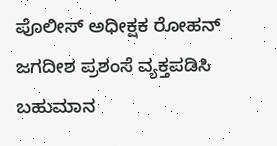ಪೊಲೀಸ್ ಅಧೀಕ್ಷಕ ರೋಹನ್ ಜಗದೀಶ ಪ್ರಶಂಸೆ ವ್ಯಕ್ತಪಡಿಸಿ ಬಹುಮಾನ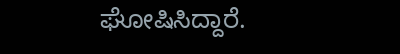ಘೋಷಿಸಿದ್ದಾರೆ.